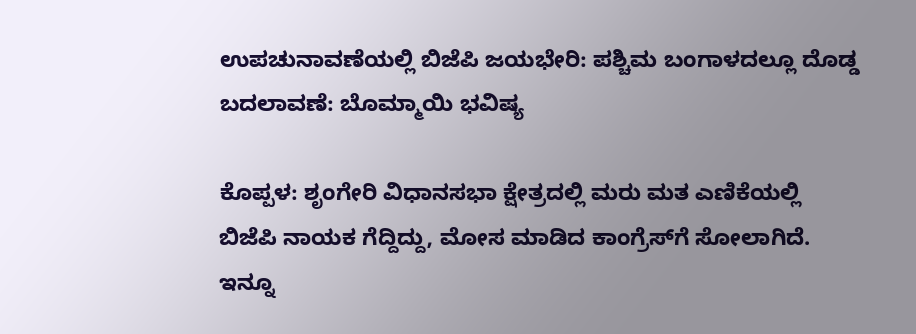ಉಪಚುನಾವಣೆಯಲ್ಲಿ ಬಿಜೆಪಿ ಜಯಭೇರಿ: ಪಶ್ಚಿಮ ಬಂಗಾಳದಲ್ಲೂ ದೊಡ್ಡ ಬದಲಾವಣೆ: ಬೊಮ್ಮಾಯಿ ಭವಿಷ್ಯ

ಕೊಪ್ಪಳ: ಶೃಂಗೇರಿ ವಿಧಾನಸಭಾ ಕ್ಷೇತ್ರದಲ್ಲಿ ಮರು ಮತ ಎಣಿಕೆಯಲ್ಲಿ ಬಿಜೆಪಿ ನಾಯಕ ಗೆದ್ದಿದ್ದು, ಮೋಸ ಮಾಡಿದ ಕಾಂಗ್ರೆಸ್‌ಗೆ ಸೋಲಾಗಿದೆ. ಇನ್ನೂ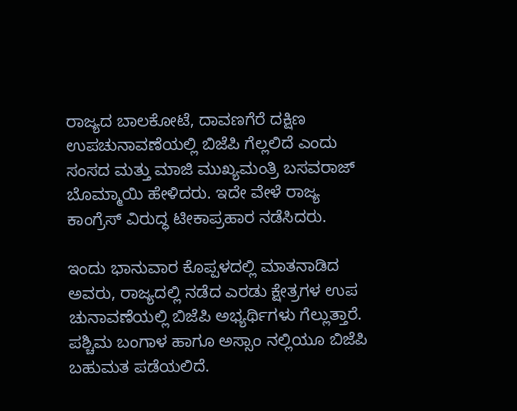ರಾಜ್ಯದ ಬಾಲಕೋಟೆ, ದಾವಣಗೆರೆ ದಕ್ಷಿಣ ಉಪಚುನಾವಣೆಯಲ್ಲಿ ಬಿಜೆಪಿ ಗೆಲ್ಲಲಿದೆ ಎಂದು ಸಂಸದ ಮತ್ತು ಮಾಜಿ ಮುಖ್ಯಮಂತ್ರಿ ಬಸವರಾಜ್ ಬೊಮ್ಮಾಯಿ ಹೇಳಿದರು. ಇದೇ ವೇಳೆ ರಾಜ್ಯ ಕಾಂಗ್ರೆಸ್ ವಿರುದ್ಧ ಟೀಕಾಪ್ರಹಾರ ನಡೆಸಿದರು.

ಇಂದು ಭಾನುವಾರ ಕೊಪ್ಪಳದಲ್ಲಿ ಮಾತನಾಡಿದ ಅವರು, ರಾಜ್ಯದಲ್ಲಿ ನಡೆದ ಎರಡು ಕ್ಷೇತ್ರಗಳ ಉಪ ಚುನಾವಣೆಯಲ್ಲಿ ಬಿಜೆಪಿ ಅಭ್ಯರ್ಥಿಗಳು ಗೆಲ್ಲುತ್ತಾರೆ. ಪಶ್ಚಿಮ ಬಂಗಾಳ ಹಾಗೂ ಅಸ್ಸಾಂ ನಲ್ಲಿಯೂ ಬಿಜೆಪಿ ಬಹುಮತ ಪಡೆಯಲಿದೆ.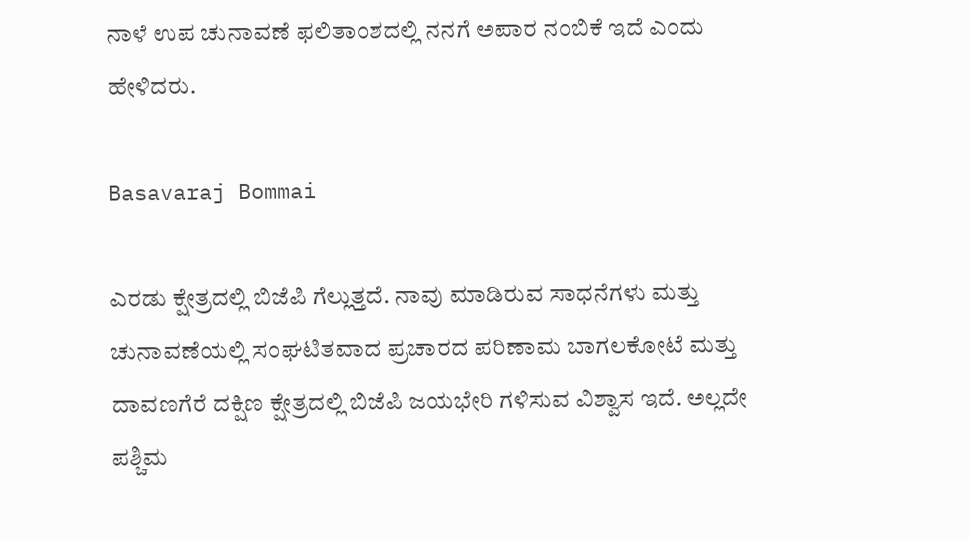ನಾಳೆ ಉಪ ಚುನಾವಣೆ ಫಲಿತಾಂಶದಲ್ಲಿ ನನಗೆ ಅಪಾರ ನಂಬಿಕೆ ಇದೆ ಎಂದು ಹೇಳಿದರು.

Basavaraj Bommai

ಎರಡು ಕ್ಷೇತ್ರದಲ್ಲಿ ಬಿಜೆಪಿ ಗೆಲ್ಲುತ್ತದೆ. ನಾವು ಮಾಡಿರುವ ಸಾಧನೆಗಳು ಮತ್ತು ಚುನಾವಣೆಯಲ್ಲಿ ಸಂಘಟಿತವಾದ ಪ್ರಚಾರದ ಪರಿಣಾಮ ಬಾಗಲಕೋಟೆ ಮತ್ತು ದಾವಣಗೆರೆ ದಕ್ಷಿಣ ಕ್ಷೇತ್ರದಲ್ಲಿ ಬಿಜೆಪಿ ಜಯಭೇರಿ ಗಳಿಸುವ ವಿಶ್ವಾಸ ಇದೆ. ಅಲ್ಲದೇ ಪಶ್ಚಿಮ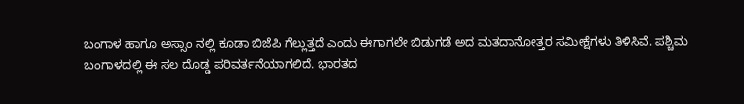ಬಂಗಾಳ ಹಾಗೂ ಅಸ್ಸಾಂ ನಲ್ಲಿ ಕೂಡಾ ಬಿಜೆಪಿ ಗೆಲ್ಲುತ್ತದೆ ಎಂದು ಈಗಾಗಲೇ ಬಿಡುಗಡೆ ಅದ ಮತದಾನೋತ್ತರ ಸಮೀಕ್ಷೆಗಳು ತಿಳಿಸಿವೆ. ಪಶ್ಚಿಮ ಬಂಗಾಳದಲ್ಲಿ ಈ ಸಲ ದೊಡ್ಡ ಪರಿವರ್ತನೆಯಾಗಲಿದೆ. ಭಾರತದ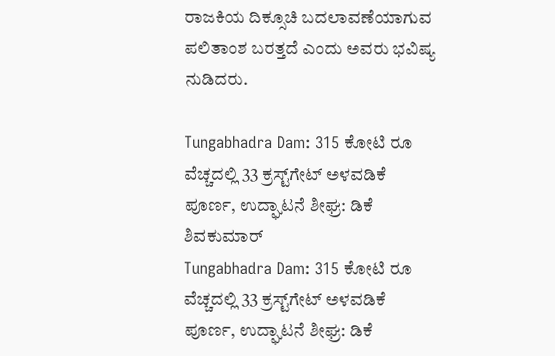ರಾಜಕಿಯ ದಿಕ್ಸೂಚಿ ಬದಲಾವಣೆಯಾಗುವ ಪಲಿತಾಂಶ ಬರತ್ತದೆ ಎಂದು ಅವರು ಭವಿಷ್ಯ ನುಡಿದರು.

Tungabhadra Dam: 315 ಕೋಟಿ ರೂ ವೆಚ್ಚದಲ್ಲಿ 33 ಕ್ರಸ್ಟ್‌‌ಗೇಟ್ ಅಳವಡಿಕೆ ಪೂರ್ಣ, ಉದ್ಘಾಟನೆ ಶೀಘ್ರ: ಡಿಕೆ ಶಿವಕುಮಾರ್
Tungabhadra Dam: 315 ಕೋಟಿ ರೂ ವೆಚ್ಚದಲ್ಲಿ 33 ಕ್ರಸ್ಟ್‌‌ಗೇಟ್ ಅಳವಡಿಕೆ ಪೂರ್ಣ, ಉದ್ಘಾಟನೆ ಶೀಘ್ರ: ಡಿಕೆ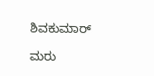ಶಿವಕುಮಾರ್

ಮರು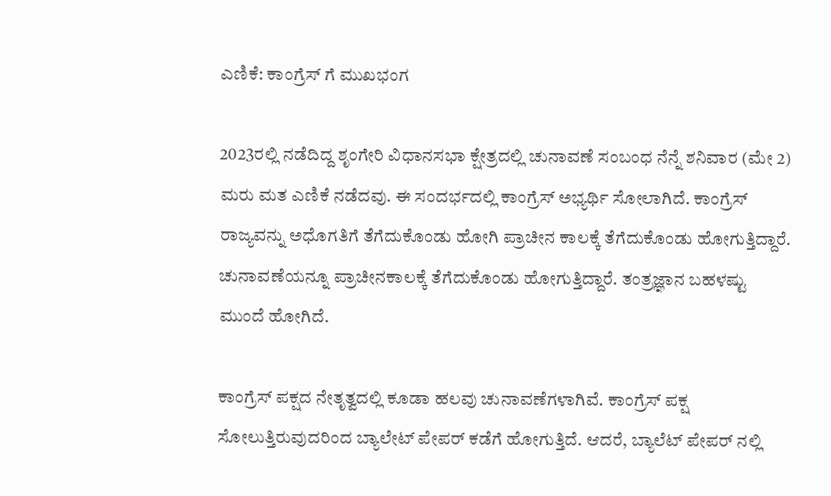ಎಣಿಕೆ: ಕಾಂಗ್ರೆಸ್ ಗೆ ಮುಖಭಂಗ

2023ರಲ್ಲಿ ನಡೆದಿದ್ದ ಶೃಂಗೇರಿ ವಿಧಾನಸಭಾ ಕ್ಷೇತ್ರದಲ್ಲಿ ಚುನಾವಣೆ ಸಂಬಂಧ ನೆನ್ನೆ ಶನಿವಾರ (ಮೇ 2) ಮರು ಮತ ಎಣಿಕೆ ನಡೆದವು. ಈ ಸಂದರ್ಭದಲ್ಲಿ ಕಾಂಗ್ರೆಸ್ ಅಭ್ಯರ್ಥಿ ಸೋಲಾಗಿದೆ. ಕಾಂಗ್ರೆಸ್ ರಾಜ್ಯವನ್ನು ಅಧೊಗತಿಗೆ ತೆಗೆದುಕೊಂಡು ಹೋಗಿ ಪ್ರಾಚೀನ ಕಾಲಕ್ಕೆ ತೆಗೆದುಕೊಂಡು ಹೋಗುತ್ತಿದ್ದಾರೆ. ಚುನಾವಣೆಯನ್ನೂ ಪ್ರಾಚೀನಕಾಲಕ್ಕೆ ತೆಗೆದುಕೊಂಡು ಹೋಗುತ್ತಿದ್ದಾರೆ. ತಂತ್ರಜ್ಞಾನ ಬಹಳಷ್ಟು ಮುಂದೆ ಹೋಗಿದೆ.

ಕಾಂಗ್ರೆಸ್ ಪಕ್ಷದ ನೇತೃತ್ವದಲ್ಲಿ ಕೂಡಾ ಹಲವು ಚುನಾವಣೆಗಳಾಗಿವೆ. ಕಾಂಗ್ರೆಸ್ ಪಕ್ಷ ಸೋಲುತ್ತಿರುವುದರಿಂದ ಬ್ಯಾಲೇಟ್ ಪೇಪರ್ ಕಡೆಗೆ ಹೋಗುತ್ತಿದೆ. ಆದರೆ, ಬ್ಯಾಲೆಟ್ ಪೇಪರ್ ನಲ್ಲಿ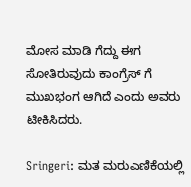ಮೋಸ ಮಾಡಿ ಗೆದ್ದು ಈಗ ಸೋತಿರುವುದು ಕಾಂಗ್ರೆಸ್ ಗೆ ಮುಖಭಂಗ ಆಗಿದೆ ಎಂದು ಅವರು ಟೀಕಿಸಿದರು.

Sringeri: ಮತ ಮರುಎಣಿಕೆಯಲ್ಲಿ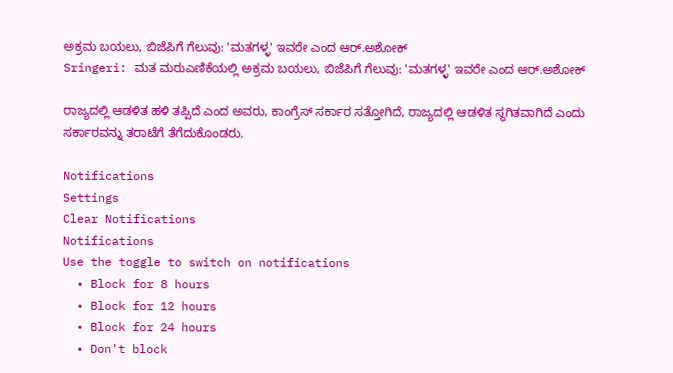ಅಕ್ರಮ ಬಯಲು, ಬಿಜೆಪಿಗೆ ಗೆಲುವು: 'ಮತಗಳ್ಳ' ಇವರೇ ಎಂದ ಆರ್.ಅಶೋಕ್
Sringeri: ಮತ ಮರುಎಣಿಕೆಯಲ್ಲಿ ಅಕ್ರಮ ಬಯಲು, ಬಿಜೆಪಿಗೆ ಗೆಲುವು: 'ಮತಗಳ್ಳ' ಇವರೇ ಎಂದ ಆರ್.ಅಶೋಕ್

ರಾಜ್ಯದಲ್ಲಿ ಆಡಳಿತ ಹಳಿ ತಪ್ಪಿದೆ ಎಂದ ಅವರು, ಕಾಂಗ್ರೆಸ್ ಸರ್ಕಾರ ಸತ್ತೋಗಿದೆ, ರಾಜ್ಯದಲ್ಲಿ ಆಡಳಿತ ಸ್ಥಗಿತವಾಗಿದೆ ಎಂದು ಸರ್ಕಾರವನ್ನು ತರಾಟೆಗೆ ತೆಗೆದುಕೊಂಡರು.

Notifications
Settings
Clear Notifications
Notifications
Use the toggle to switch on notifications
  • Block for 8 hours
  • Block for 12 hours
  • Block for 24 hours
  • Don't block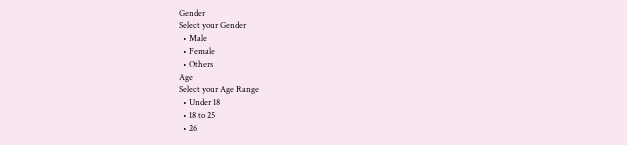Gender
Select your Gender
  • Male
  • Female
  • Others
Age
Select your Age Range
  • Under 18
  • 18 to 25
  • 26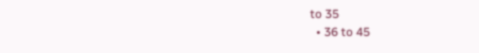to 35
  • 36 to 45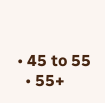• 45 to 55
  • 55+